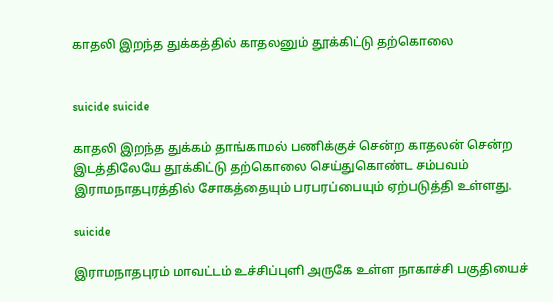காதலி இறந்த துக்கத்தில் காதலனும் தூக்கிட்டு தற்கொலை


suicide suicide

காதலி இறந்த துக்கம் தாங்காமல் பணிக்குச் சென்ற காதலன் சென்ற இடத்திலேயே தூக்கிட்டு தற்கொலை செய்துகொண்ட சம்பவம் இராமநாதபுரத்தில் சோகத்தையும் பரபரப்பையும் ஏற்படுத்தி உள்ளது.

suicide

இராமநாதபுரம் மாவட்டம் உச்சிப்புளி அருகே உள்ள நாகாச்சி பகுதியைச்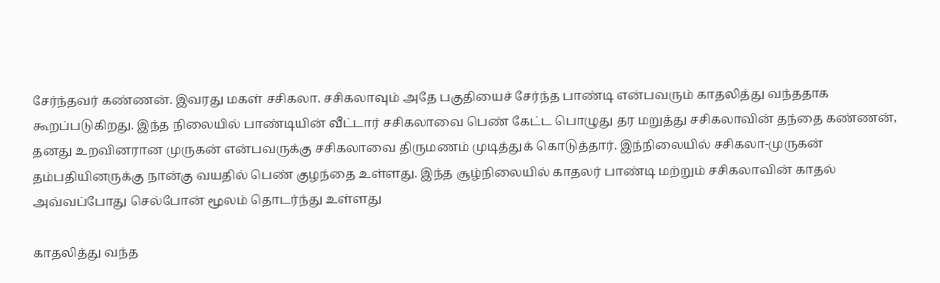சேர்ந்தவர் கண்ணன். இவரது மகள் சசிகலா. சசிகலாவும் அதே பகுதியைச் சேர்ந்த பாண்டி என்பவரும் காதலித்து வந்ததாக கூறப்படுகிறது. இந்த நிலையில் பாண்டியின் வீட்டார் சசிகலாவை பெண் கேட்ட பொழுது தர மறுத்து சசிகலாவின் தந்தை கண்ணன், தனது உறவினரான முருகன் என்பவருக்கு சசிகலாவை திருமணம் முடித்துக் கொடுத்தார். இந்நிலையில் சசிகலா-முருகன் தம்பதியினருக்கு நான்கு வயதில் பெண் குழந்தை உள்ளது. இந்த சூழ்நிலையில் காதலர் பாண்டி மற்றும் சசிகலாவின் காதல் அவ்வப்போது செல்போன் மூலம் தொடர்ந்து உள்ளது

காதலித்து வந்த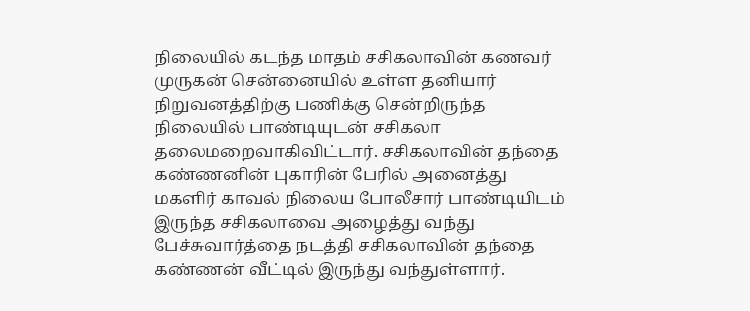நிலையில் கடந்த மாதம் சசிகலாவின் கணவர் முருகன் சென்னையில் உள்ள தனியார் நிறுவனத்திற்கு பணிக்கு சென்றிருந்த நிலையில் பாண்டியுடன் சசிகலா தலைமறைவாகிவிட்டார். சசிகலாவின் தந்தை கண்ணனின் புகாரின் பேரில் அனைத்து மகளிர் காவல் நிலைய போலீசார் பாண்டியிடம் இருந்த சசிகலாவை அழைத்து வந்து பேச்சுவார்த்தை நடத்தி சசிகலாவின் தந்தை கண்ணன் வீட்டில் இருந்து வந்துள்ளார்.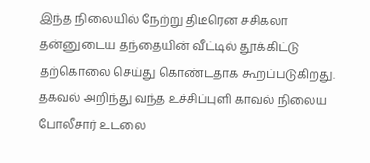இந்த நிலையில் நேற்று திடீரென சசிகலா தன்னுடைய தந்தையின் வீட்டில் தூக்கிட்டு தற்கொலை செய்து கொண்டதாக கூறப்படுகிறது. தகவல் அறிந்து வந்த உச்சிப்புளி காவல் நிலைய போலீசார் உடலை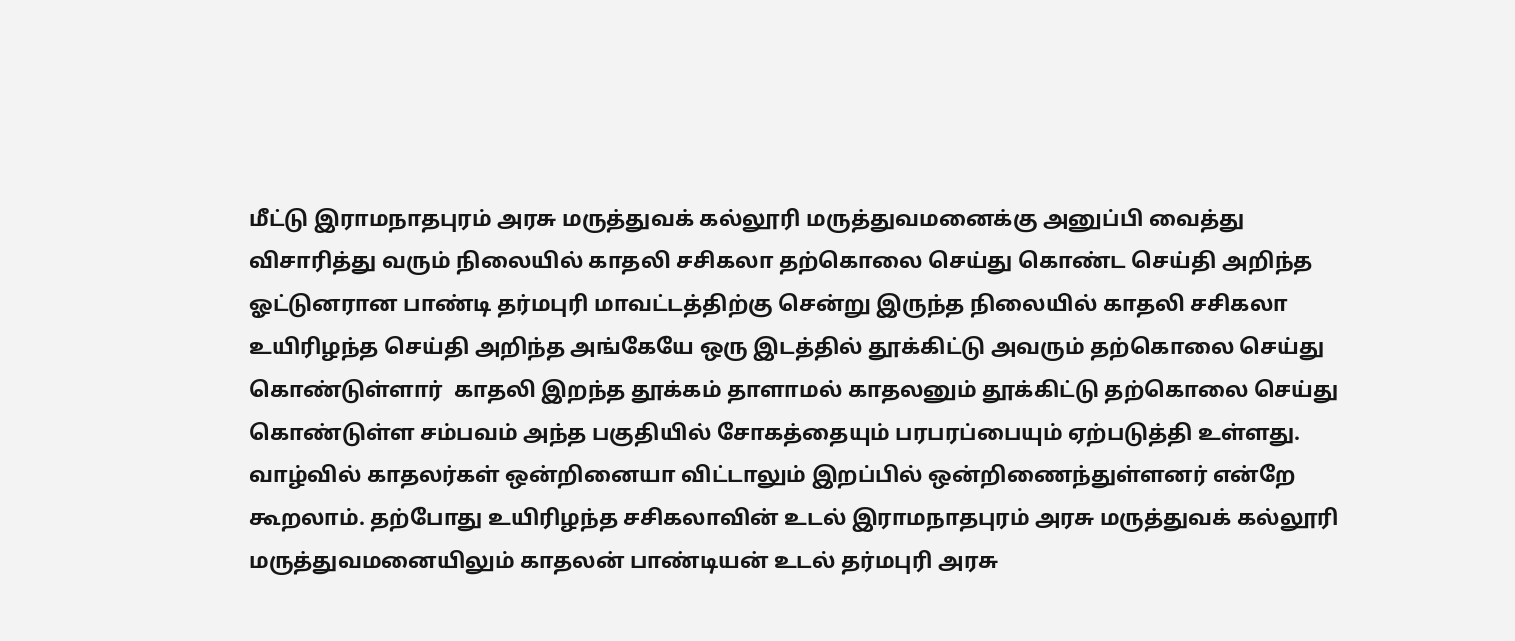மீட்டு இராமநாதபுரம் அரசு மருத்துவக் கல்லூரி மருத்துவமனைக்கு அனுப்பி வைத்து விசாரித்து வரும் நிலையில் காதலி சசிகலா தற்கொலை செய்து கொண்ட செய்தி அறிந்த ஓட்டுனரான பாண்டி தர்மபுரி மாவட்டத்திற்கு சென்று இருந்த நிலையில் காதலி சசிகலா உயிரிழந்த செய்தி அறிந்த அங்கேயே ஒரு இடத்தில் தூக்கிட்டு அவரும் தற்கொலை செய்து கொண்டுள்ளார்  காதலி இறந்த தூக்கம் தாளாமல் காதலனும் தூக்கிட்டு தற்கொலை செய்து கொண்டுள்ள சம்பவம் அந்த பகுதியில் சோகத்தையும் பரபரப்பையும் ஏற்படுத்தி உள்ளது. வாழ்வில் காதலர்கள் ஒன்றினையா விட்டாலும் இறப்பில் ஒன்றிணைந்துள்ளனர் என்றே கூறலாம். தற்போது உயிரிழந்த சசிகலாவின் உடல் இராமநாதபுரம் அரசு மருத்துவக் கல்லூரி மருத்துவமனையிலும் காதலன் பாண்டியன் உடல் தர்மபுரி அரசு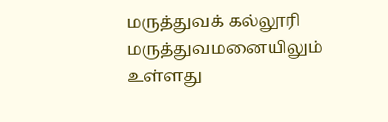மருத்துவக் கல்லூரி மருத்துவமனையிலும் உள்ளது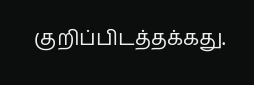குறிப்பிடத்தக்கது.